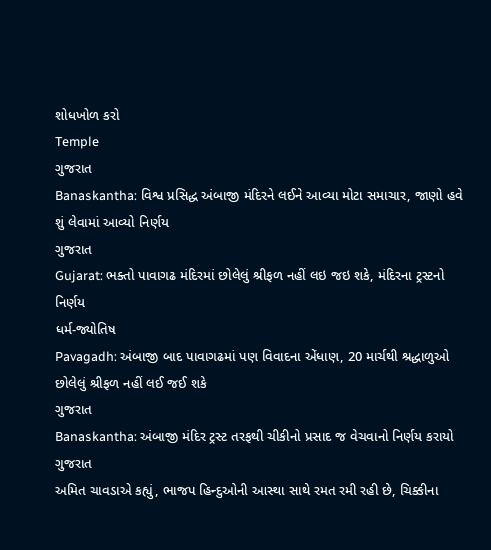શોધખોળ કરો
Temple
ગુજરાત
Banaskantha: વિશ્વ પ્રસિદ્ધ અંબાજી મંદિરને લઈને આવ્યા મોટા સમાચાર, જાણો હવે શું લેવામાં આવ્યો નિર્ણય
ગુજરાત
Gujarat: ભક્તો પાવાગઢ મંદિરમાં છોલેલું શ્રીફળ નહીં લઇ જઇ શકે, મંદિરના ટ્રસ્ટનો નિર્ણય
ધર્મ-જ્યોતિષ
Pavagadh: અંબાજી બાદ પાવાગઢમાં પણ વિવાદના એંધાણ, 20 માર્ચથી શ્રદ્ધાળુઓ છોલેલું શ્રીફળ નહીં લઈ જઈ શકે
ગુજરાત
Banaskantha: અંબાજી મંદિર ટ્રસ્ટ તરફથી ચીકીનો પ્રસાદ જ વેચવાનો નિર્ણય કરાયો
ગુજરાત
અમિત ચાવડાએ કહ્યું, ભાજપ હિન્દુઓની આસ્થા સાથે રમત રમી રહી છે, ચિક્કીના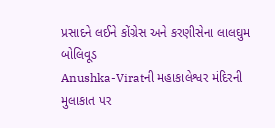પ્રસાદને લઈને કોંગ્રેસ અને કરણીસેના લાલઘુમ
બોલિવૂડ
Anushka-Viratની મહાકાલેશ્વર મંદિરની મુલાકાત પર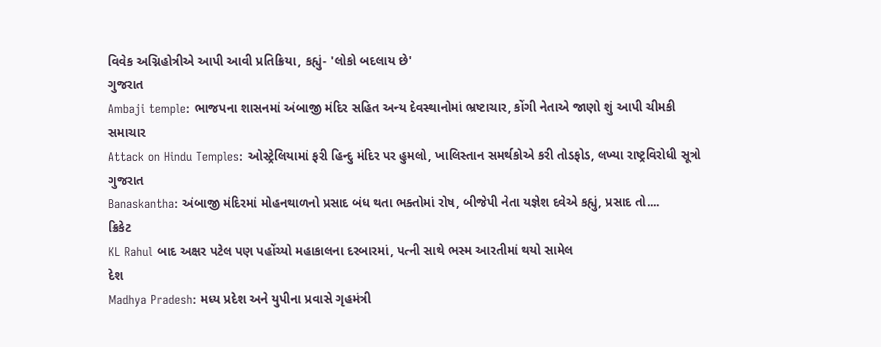વિવેક અગ્નિહોત્રીએ આપી આવી પ્રતિક્રિયા, કહ્યું- 'લોકો બદલાય છે'
ગુજરાત
Ambaji temple: ભાજપના શાસનમાં અંબાજી મંદિર સહિત અન્ય દેવસ્થાનોમાં ભ્રષ્ટાચાર, કોંગી નેતાએ જાણો શું આપી ચીમકી
સમાચાર
Attack on Hindu Temples: ઓસ્ટ્રેલિયામાં ફરી હિન્દુ મંદિર પર હુમલો, ખાલિસ્તાન સમર્થકોએ કરી તોડફોડ, લખ્યા રાષ્ટ્રવિરોધી સૂત્રો
ગુજરાત
Banaskantha: અંબાજી મંદિરમાં મોહનથાળનો પ્રસાદ બંધ થતા ભક્તોમાં રોષ, બીજેપી નેતા યજ્ઞેશ દવેએ કહ્યું, પ્રસાદ તો....
ક્રિકેટ
KL Rahul બાદ અક્ષર પટેલ પણ પહોંચ્યો મહાકાલના દરબારમાં, પત્ની સાથે ભસ્મ આરતીમાં થયો સામેલ
દેશ
Madhya Pradesh: મધ્ય પ્રદેશ અને યુપીના પ્રવાસે ગૃહમંત્રી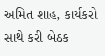અમિત શાહ, કાર્યકરો સાથે કરી બેઠક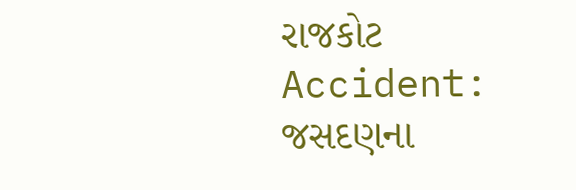રાજકોટ
Accident: જસદણના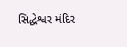સિદ્ધેશ્વર મંદિર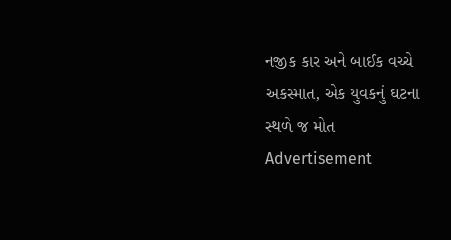નજીક કાર અને બાઈક વચ્ચે અકસ્માત, એક યુવકનું ઘટના સ્થળે જ મોત
Advertisement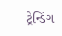ટ્રેન્ડિંગ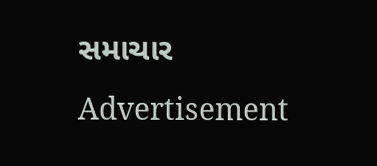સમાચાર
Advertisement